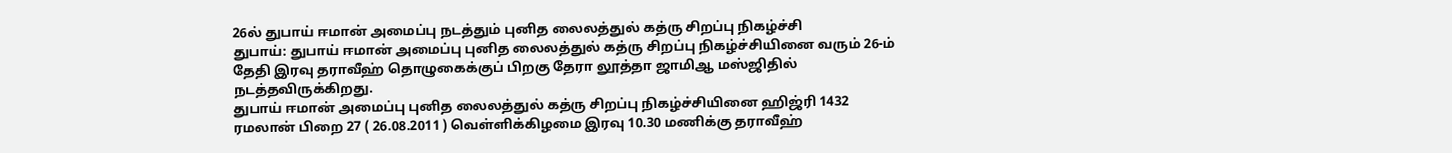26ல் துபாய் ஈமான் அமைப்பு நடத்தும் புனித லைலத்துல் கத்ரு சிறப்பு நிகழ்ச்சி
துபாய்: துபாய் ஈமான் அமைப்பு புனித லைலத்துல் கத்ரு சிறப்பு நிகழ்ச்சியினை வரும் 26-ம் தேதி இரவு தராவீஹ் தொழுகைக்குப் பிறகு தேரா லூத்தா ஜாமிஆ மஸ்ஜிதில் நடத்தவிருக்கிறது.
துபாய் ஈமான் அமைப்பு புனித லைலத்துல் கத்ரு சிறப்பு நிகழ்ச்சியினை ஹிஜ்ரி 1432 ரமலான் பிறை 27 ( 26.08.2011 ) வெள்ளிக்கிழமை இரவு 10.30 மணிக்கு தராவீஹ்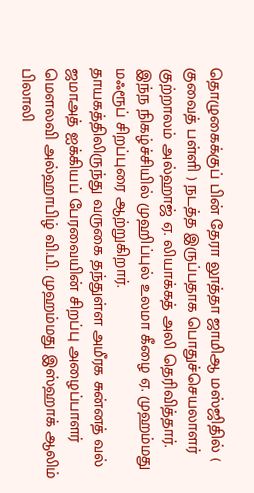தொழுகைக்குப் பின் தேரா லூத்தா ஜாமிஆ மஸ்ஜிதில் ( குவைத் பள்ளி ) நடத்த இருப்பதாக பொதுச்செயலாளர் குற்றாலம் அல்ஹாஜ் ஏ. லியாக்கத் அலி தெரிவித்தார்.
இந்ந நிகழ்ச்சியில் முஹிப்புல் உலமா கீழை ஏ. முஹம்மது மஃரூப் சிறப்புரை ஆற்றுகிறார்.
தாயகத்திலிருந்து வருகை தந்துள்ள அமீரக சுன்னத் வல் ஜமாஅத் ஐக்கியப் பேரவையின் சிறப்பு அழைப்பாளர் மௌலவி அல்ஹாபிழ் வி.பி. முஹம்மது இஸ்ஹாக் ஆலிம் பிலாலி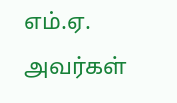எம்.ஏ. அவர்கள்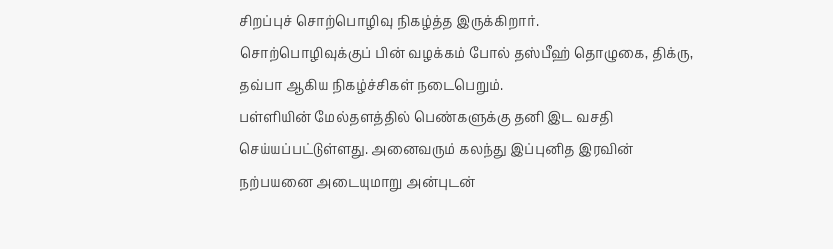சிறப்புச் சொற்பொழிவு நிகழ்த்த இருக்கிறார்.
சொற்பொழிவுக்குப் பின் வழக்கம் போல் தஸ்பீஹ் தொழுகை, திக்ரு, தவ்பா ஆகிய நிகழ்ச்சிகள் நடைபெறும்.
பள்ளியின் மேல்தளத்தில் பெண்களுக்கு தனி இட வசதி செய்யப்பட்டுள்ளது. அனைவரும் கலந்து இப்புனித இரவின் நற்பயனை அடையுமாறு அன்புடன்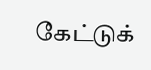கேட்டுக்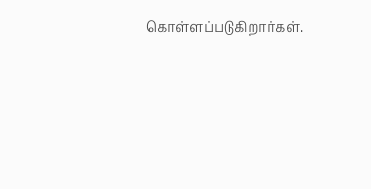கொள்ளப்படுகிறார்கள்.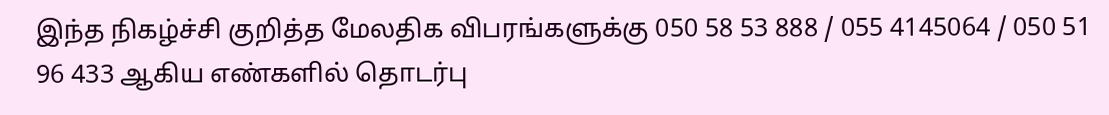இந்த நிகழ்ச்சி குறித்த மேலதிக விபரங்களுக்கு 050 58 53 888 / 055 4145064 / 050 51 96 433 ஆகிய எண்களில் தொடர்பு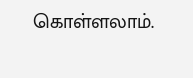கொள்ளலாம்.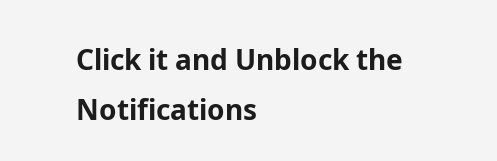Click it and Unblock the Notifications